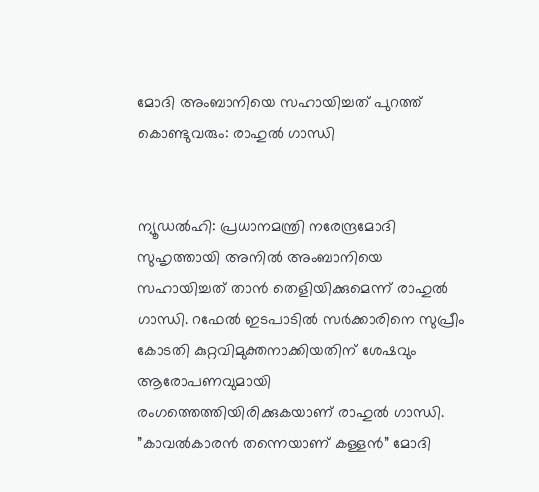മോദി അംബാനിയെ സഹായിച്ചത് പുറത്ത് കൊണ്ടുവരും: രാഹുല്‍ ഗാന്ധി


ന്യൂഡല്‍ഹി: പ്രധാനമന്ത്രി നരേന്ദ്രമോദി സുഹൃത്തായി അനില്‍ അംബാനിയെ സഹായിച്ചത് താന്‍ തെളിയിക്കുമെന്ന് രാഹുല്‍ ഗാന്ധി. റഫേല്‍ ഇടപാടില്‍ സര്‍ക്കാരിനെ സുപ്രീം കോടതി കുറ്റവിമുക്തനാക്കിയതിന് ശേഷവും ആരോപണവുമായി രംഗത്തെത്തിയിരിക്കുകയാണ് രാഹുല്‍ ഗാന്ധി. ”കാവല്‍കാരന്‍ തന്നെയാണ് കള്ളന്‍” മോദി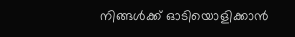നിങ്ങള്‍ക്ക് ഓടിയൊളിക്കാന്‍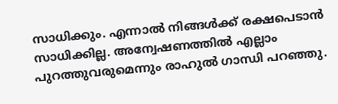സാധിക്കും. എന്നാല്‍ നിങ്ങള്‍ക്ക് രക്ഷപെടാന്‍ സാധിക്കില്ല. അന്വേഷണത്തില്‍ എല്ലാം പുറത്തുവരുമെന്നും രാഹുല്‍ ഗാന്ധി പറഞ്ഞു.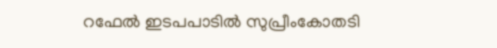റഫേല്‍ ഇടപപാടില്‍ സുപ്രീംകോതടി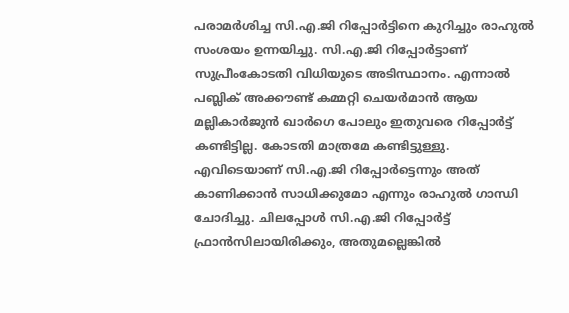പരാമ‍ര്‍ശിച്ച സി.എ.ജി റിപ്പോര്‍ട്ടിനെ കുറിച്ചും രാഹുല്‍ സംശയം ഉന്നയിച്ചു. സി.എ.ജി റിപ്പോര്‍ട്ടാണ് സുപ്രീംകോടതി വിധിയുടെ അടിസ്ഥാനം. എന്നാല്‍ പബ്ലിക് അക്കൗണ്ട് കമ്മറ്റി ചെയര്‍മാന്‍ ആയ മല്ലികാര്‍ജുന്‍ ഖാ‌ര്‍ഗെ പോലും ഇതുവരെ റിപ്പോര്‍ട്ട് കണ്ടിട്ടില്ല. കോടതി മാത്രമേ കണ്ടിട്ടുള്ളു. എവിടെയാണ് സി.എ.ജി റിപ്പോര്‍ട്ടെന്നും അത് കാണിക്കാന്‍ സാധിക്കുമോ എന്നും രാഹുല്‍ ഗാന്ധി ചോദിച്ചു. ചിലപ്പോള്‍ സി.എ.ജി റിപ്പോര്‍ട്ട് ഫ്രാന്‍സിലായിരിക്കും, അതുമല്ലെങ്കില്‍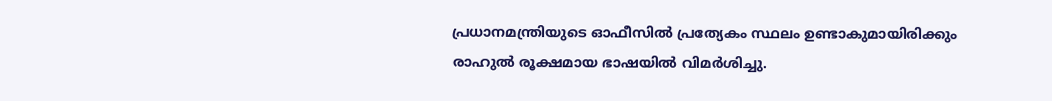പ്രധാനമന്ത്രിയുടെ ഓഫീസില്‍ പ്രത്യേകം സ്ഥലം ഉണ്ടാകുമായിരിക്കും രാഹുല്‍ രൂക്ഷമായ ഭാഷയില്‍ വിമര്‍ശിച്ചു.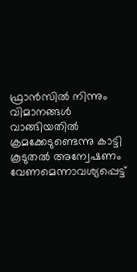ഫ്രാന്‍സില്‍ നിന്നും വിമാനങ്ങള്‍ വാങ്ങിയതില്‍ ക്രമക്കേടുണ്ടെന്നു കാട്ടി കൂടുതല്‍ അന്വേഷണം വേണമെന്നാവശ്യപ്പെട്ട്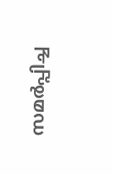സമര്‍പ്പിച്ച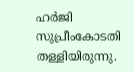ഹര്‍ജി സുപ്രീംകോടതി തള്ളിയിരുന്നു.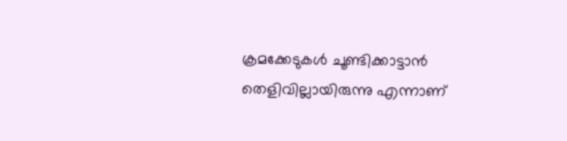ക്രമക്കേടുകള്‍ ചൂണ്ടിക്കാട്ടാന്‍ തെളിവില്ലായിരുന്നു എന്നാണ്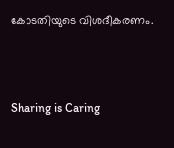കോടതിയുടെ വിശദീകരണം.



Sharing is Caring